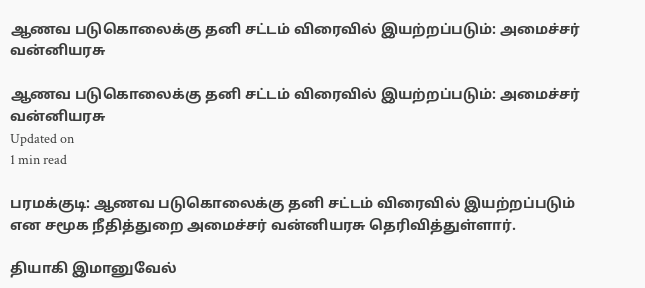ஆணவ படுகொலைக்கு தனி சட்டம் விரைவில் இயற்றப்படும்: அமைச்சர் வன்னியரசு

ஆணவ படுகொலைக்கு தனி சட்டம் விரைவில் இயற்றப்படும்: அமைச்சர் வன்னியரசு
Updated on
1 min read

பரமக்குடி: ஆணவ படுகொலைக்கு தனி சட்டம் விரைவில் இயற்றப்படும் என சமூக நீதித்துறை அமைச்சர் வன்னியரசு தெரிவித்துள்ளார்.

தியாகி இமானுவேல்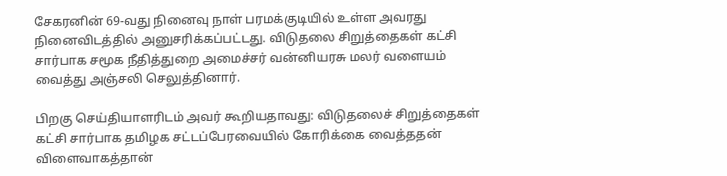சேகரனின் 69-வது நினைவு நாள் பரமக்குடியில் உள்ள அவரது நினைவிடத்தில் அனுசரிக்கப்பட்டது. விடுதலை சிறுத்தைகள் கட்சி சார்பாக சமூக நீதித்துறை அமைச்சர் வன்னியரசு மலர் வளையம் வைத்து அஞ்சலி செலுத்தினார்.

பிறகு செய்தியாளரிடம் அவர் கூறியதாவது: விடுதலைச் சிறுத்தைகள் கட்சி சார்பாக தமிழக சட்டப்பேரவையில் கோரிக்கை வைத்ததன் விளைவாகத்தான்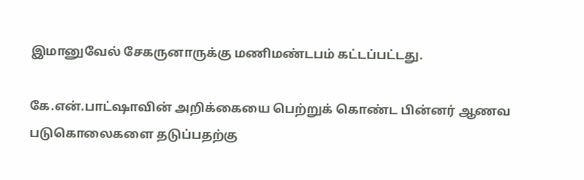இமானுவேல் சேகருனாருக்கு மணிமண்டபம் கட்டப்பட்டது.

கே.என்.பாட்ஷாவின் அறிக்கையை பெற்றுக் கொண்ட பின்னர் ஆணவ படுகொலைகளை தடுப்பதற்கு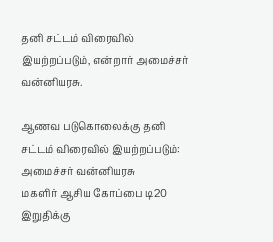தனி சட்டம் விரைவில் இயற்றப்படும், என்றார் அமைச்சர் வன்னியரசு.

ஆணவ படுகொலைக்கு தனி சட்டம் விரைவில் இயற்றப்படும்: அமைச்சர் வன்னியரசு
மகளிர் ஆசிய கோப்பை டி20 இறுதிக்கு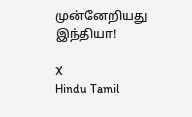முன்னேறியது இந்தியா!

X
Hindu Tamil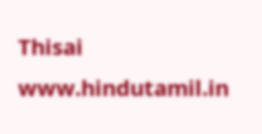Thisai
www.hindutamil.in